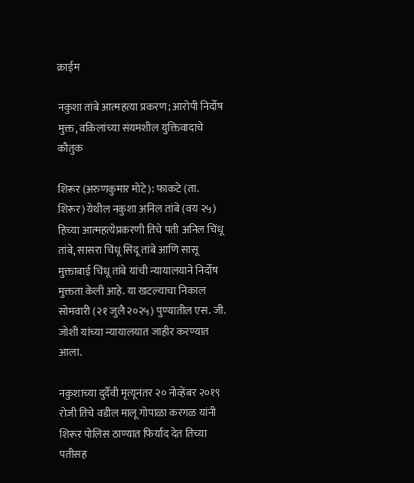क्राईम

नकुशा तांबे आत्महत्या प्रकरण; आरोपी निर्दोष मुक्त, वकिलांच्या संयमशील युक्तिवादाचे कौतुक

शिरूर (अरुणकुमार मोटे): फाकटे (ता. शिरूर) येथील नकुशा अनिल तांबे (वय २५) हिच्या आत्महत्येप्रकरणी तिचे पती अनिल चिंधू तांबे, सासरा चिंधू सिदू तांबे आणि सासू मुक्ताबाई चिंधू तांबे यांची न्यायालयाने निर्दोष मुक्तता केली आहे. या खटल्याचा निकाल सोमवारी (२१ जुलै २०२५) पुण्यातील एस. जी. जोशी यांच्या न्यायालयात जाहीर करण्यात आला.

नकुशाच्या दुर्दैवी मृत्यूनंतर २० नोव्हेंबर २०१९ रोजी तिचे वडील मालू गोपाळा करगळ यांनी शिरूर पोलिस ठाण्यात फिर्याद देत तिच्या पतीसह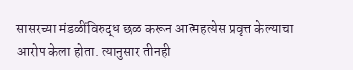सासरच्या मंडळींविरुद्ध छळ करून आत्महत्येस प्रवृत्त केल्याचा आरोप केला होता. त्यानुसार तीनही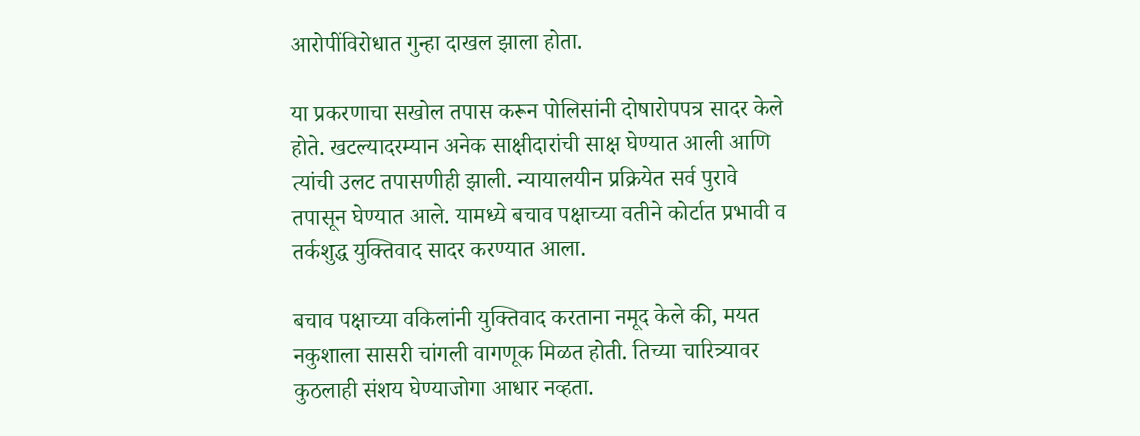आरोपींविरोधात गुन्हा दाखल झाला होता.

या प्रकरणाचा सखोल तपास करून पोलिसांनी दोषारोपपत्र सादर केले होते. खटल्यादरम्यान अनेक साक्षीदारांची साक्ष घेण्यात आली आणि त्यांची उलट तपासणीही झाली. न्यायालयीन प्रक्रियेत सर्व पुरावे तपासून घेण्यात आले. यामध्ये बचाव पक्षाच्या वतीने कोर्टात प्रभावी व तर्कशुद्ध युक्तिवाद सादर करण्यात आला.

बचाव पक्षाच्या वकिलांनी युक्तिवाद करताना नमूद केले की, मयत नकुशाला सासरी चांगली वागणूक मिळत होती. तिच्या चारित्र्यावर कुठलाही संशय घेण्याजोगा आधार नव्हता.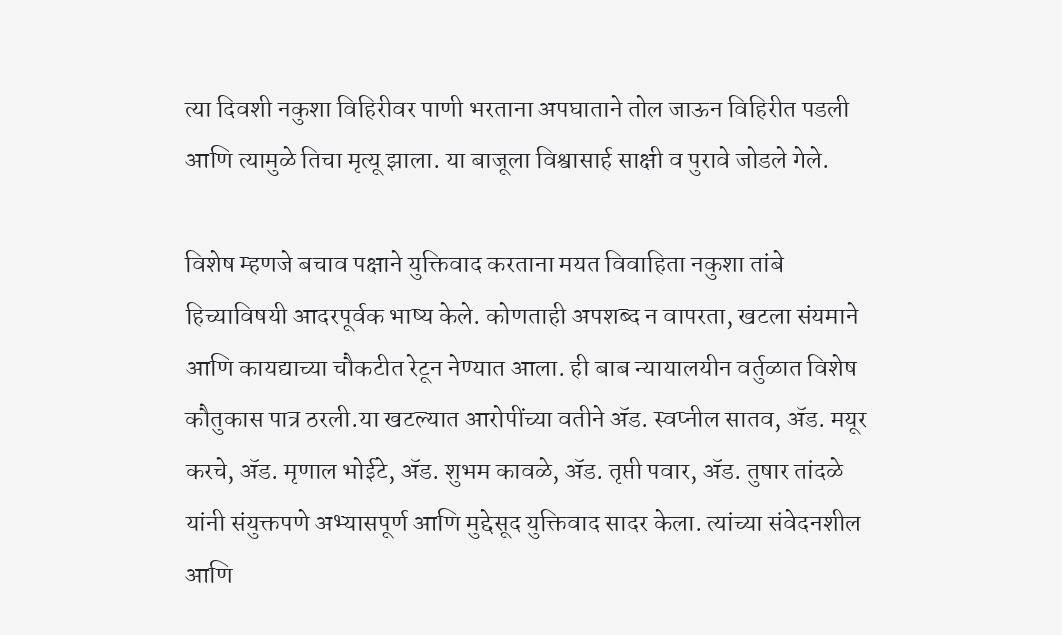त्या दिवशी नकुशा विहिरीवर पाणी भरताना अपघाताने तोल जाऊन विहिरीत पडली आणि त्यामुळे तिचा मृत्यू झाला. या बाजूला विश्वासार्ह साक्षी व पुरावे जोडले गेले.

विशेष म्हणजे बचाव पक्षाने युक्तिवाद करताना मयत विवाहिता नकुशा तांबे हिच्याविषयी आदरपूर्वक भाष्य केले. कोणताही अपशब्द न वापरता, खटला संयमाने आणि कायद्याच्या चौकटीत रेटून नेण्यात आला. ही बाब न्यायालयीन वर्तुळात विशेष कौतुकास पात्र ठरली.या खटल्यात आरोपींच्या वतीने ॲड. स्वप्नील सातव, ॲड. मयूर करचे, ॲड. मृणाल भोईटे, ॲड. शुभम कावळे, ॲड. तृप्ती पवार, ॲड. तुषार तांदळे यांनी संयुक्तपणे अभ्यासपूर्ण आणि मुद्देसूद युक्तिवाद सादर केला. त्यांच्या संवेदनशील आणि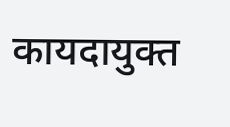कायदायुक्त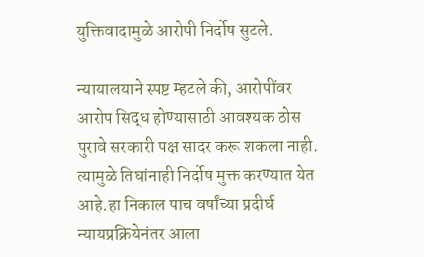युक्तिवादामुळे आरोपी निर्दोष सुटले.

न्यायालयाने स्पष्ट म्हटले की, आरोपींवर आरोप सिद्ध होण्यासाठी आवश्यक ठोस पुरावे सरकारी पक्ष सादर करू शकला नाही. त्यामुळे तिघांनाही निर्दोष मुक्त करण्यात येत आहे.हा निकाल पाच वर्षांच्या प्रदीर्घ न्यायप्रक्रियेनंतर आला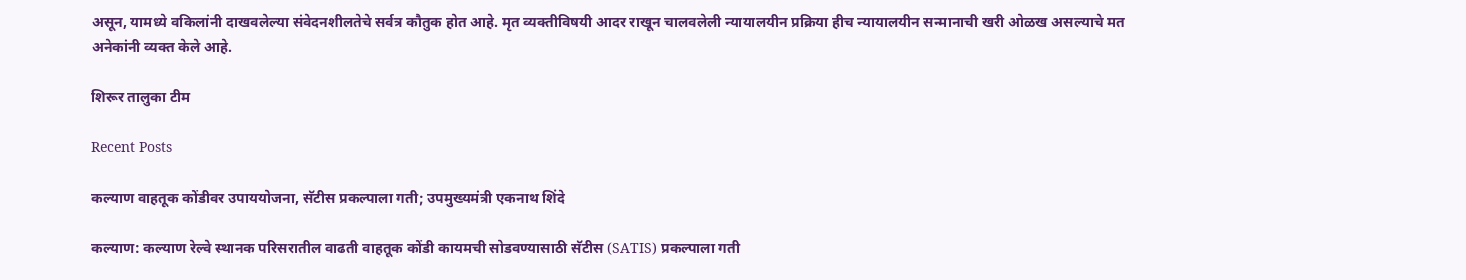असून, यामध्ये वकिलांनी दाखवलेल्या संवेदनशीलतेचे सर्वत्र कौतुक होत आहे. मृत व्यक्तीविषयी आदर राखून चालवलेली न्यायालयीन प्रक्रिया हीच न्यायालयीन सन्मानाची खरी ओळख असल्याचे मत अनेकांनी व्यक्त केले आहे.

शिरूर तालुका टीम

Recent Posts

कल्याण वाहतूक कोंडीवर उपाययोजना, सॅटीस प्रकल्पाला गती; उपमुख्यमंत्री एकनाथ शिंदे

कल्याण: कल्याण रेल्वे स्थानक परिसरातील वाढती वाहतूक कोंडी कायमची सोडवण्यासाठी सॅटीस (SATIS) प्रकल्पाला गती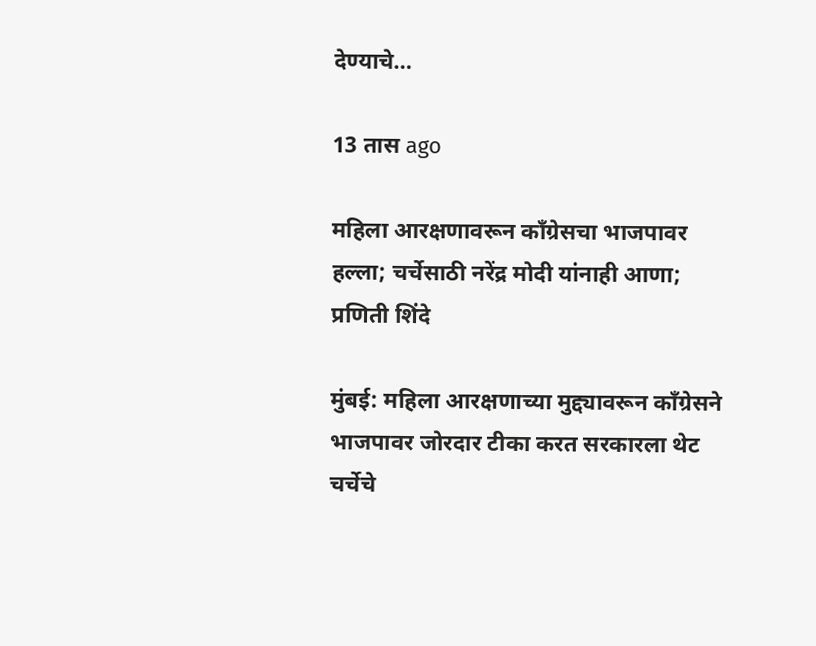देण्याचे…

13 तास ago

महिला आरक्षणावरून काँग्रेसचा भाजपावर हल्ला; चर्चेसाठी नरेंद्र मोदी यांनाही आणा; प्रणिती शिंदे

मुंबई: महिला आरक्षणाच्या मुद्द्यावरून काँग्रेसने भाजपावर जोरदार टीका करत सरकारला थेट चर्चेचे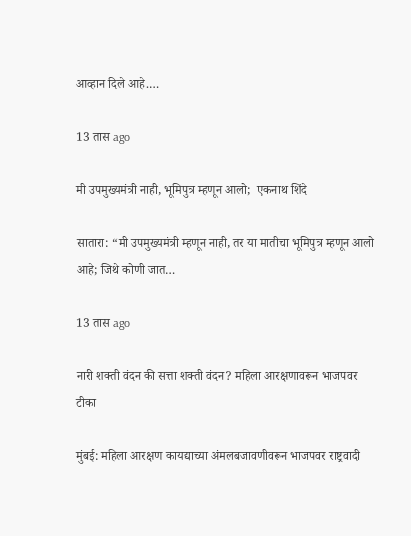आव्हान दिले आहे.…

13 तास ago

मी उपमुख्यमंत्री नाही, भूमिपुत्र म्हणून आलो;  एकनाथ शिंदे

सातारा: “मी उपमुख्यमंत्री म्हणून नाही, तर या मातीचा भूमिपुत्र म्हणून आलो आहे; जिथे कोणी जात…

13 तास ago

नारी शक्ती वंदन की सत्ता शक्ती वंदन? महिला आरक्षणावरून भाजपवर टीका

मुंबई: महिला आरक्षण कायद्याच्या अंमलबजावणीवरून भाजपवर राष्ट्रवादी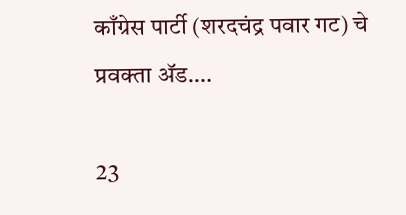काँग्रेस पार्टी (शरदचंद्र पवार गट) चे प्रवक्ता ॲड.…

23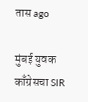तास ago

मुंबई युवक काँग्रेसचा SIR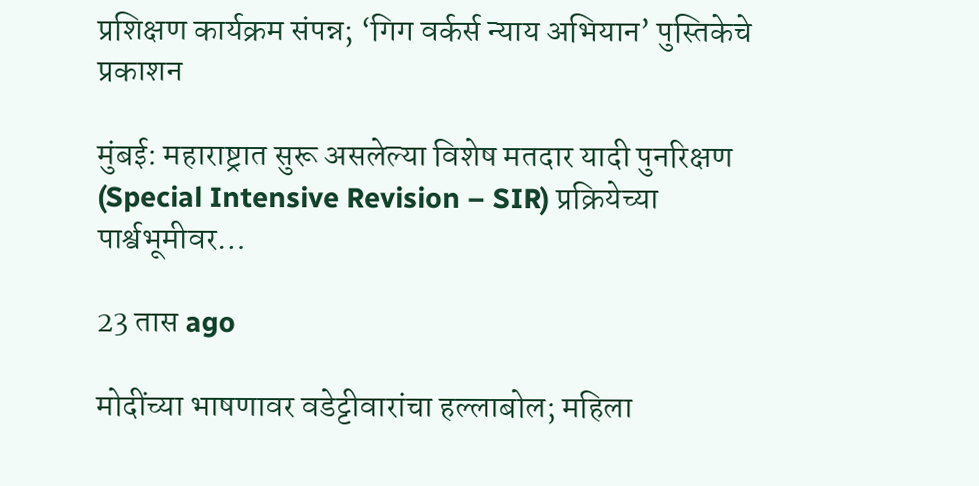प्रशिक्षण कार्यक्रम संपन्न; ‘गिग वर्कर्स न्याय अभियान’ पुस्तिकेचे प्रकाशन

मुंबई: महाराष्ट्रात सुरू असलेल्या विशेष मतदार यादी पुनरिक्षण (Special Intensive Revision – SIR) प्रक्रियेच्या पार्श्वभूमीवर…

23 तास ago

मोदींच्या भाषणावर वडेट्टीवारांचा हल्लाबोल; महिला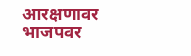आरक्षणावर भाजपवर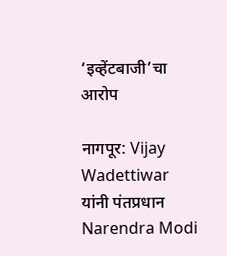‘इव्हेंटबाजी’चा आरोप

नागपूर: Vijay Wadettiwar यांनी पंतप्रधान Narendra Modi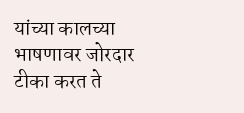यांच्या कालच्या भाषणावर जोरदार टीका करत ते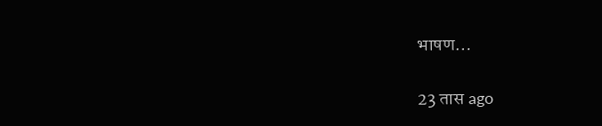भाषण…

23 तास ago